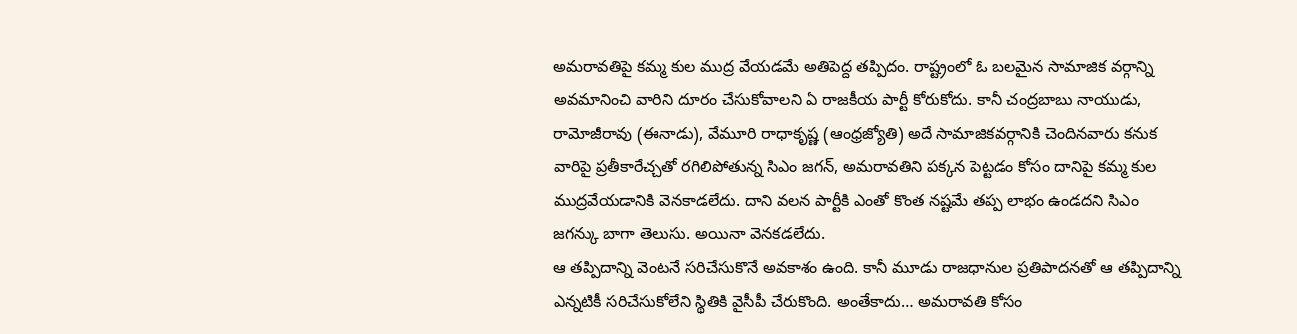అమరావతిపై కమ్మ కుల ముద్ర వేయడమే అతిపెద్ద తప్పిదం. రాష్ట్రంలో ఓ బలమైన సామాజిక వర్గాన్ని అవమానించి వారిని దూరం చేసుకోవాలని ఏ రాజకీయ పార్టీ కోరుకోదు. కానీ చంద్రబాబు నాయుడు, రామోజీరావు (ఈనాడు), వేమూరి రాధాకృష్ణ (ఆంధ్రజ్యోతి) అదే సామాజికవర్గానికి చెందినవారు కనుక వారిపై ప్రతీకారేచ్చతో రగిలిపోతున్న సిఎం జగన్, అమరావతిని పక్కన పెట్టడం కోసం దానిపై కమ్మ కుల ముద్రవేయడానికి వెనకాడలేదు. దాని వలన పార్టీకి ఎంతో కొంత నష్టమే తప్ప లాభం ఉండదని సిఎం జగన్కు బాగా తెలుసు. అయినా వెనకడలేదు.
ఆ తప్పిదాన్ని వెంటనే సరిచేసుకొనే అవకాశం ఉంది. కానీ మూడు రాజధానుల ప్రతిపాదనతో ఆ తప్పిదాన్ని ఎన్నటికీ సరిచేసుకోలేని స్థితికి వైసీపీ చేరుకొంది. అంతేకాదు… అమరావతి కోసం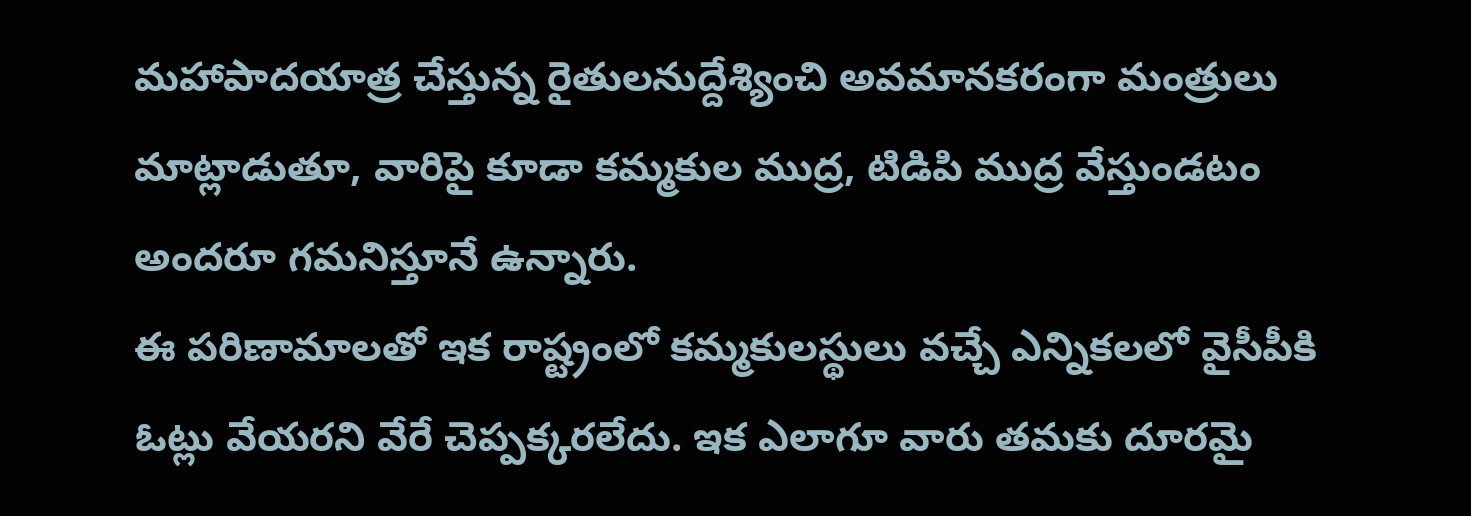మహాపాదయాత్ర చేస్తున్న రైతులనుద్దేశ్యించి అవమానకరంగా మంత్రులు మాట్లాడుతూ, వారిపై కూడా కమ్మకుల ముద్ర, టిడిపి ముద్ర వేస్తుండటం అందరూ గమనిస్తూనే ఉన్నారు.
ఈ పరిణామాలతో ఇక రాష్ట్రంలో కమ్మకులస్థులు వచ్చే ఎన్నికలలో వైసీపీకి ఓట్లు వేయరని వేరే చెప్పక్కరలేదు. ఇక ఎలాగూ వారు తమకు దూరమై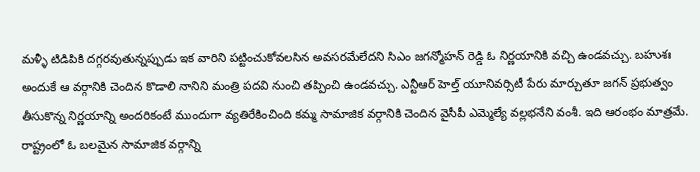మళ్ళీ టిడిపికి దగ్గరవుతున్నప్పుడు ఇక వారిని పట్టించుకోవలసిన అవసరమేలేదని సిఎం జగన్మోహన్ రెడ్డి ఓ నిర్ణయానికి వచ్చి ఉండవచ్చు. బహుశః అందుకే ఆ వర్గానికి చెందిన కొడాలి నానిని మంత్రి పదవి నుంచి తప్పించి ఉండవచ్చు. ఎన్టీఆర్ హెల్త్ యూనివర్సిటీ పేరు మార్చుతూ జగన్ ప్రభుత్వం తీసుకొన్న నిర్ణయాన్ని అందరికంటే ముందుగా వ్యతిరేకించింది కమ్మ సామాజిక వర్గానికి చెందిన వైసీపీ ఎమ్మెల్యే వల్లభనేని వంశీ. ఇది ఆరంభం మాత్రమే.
రాష్ట్రంలో ఓ బలమైన సామాజిక వర్గాన్ని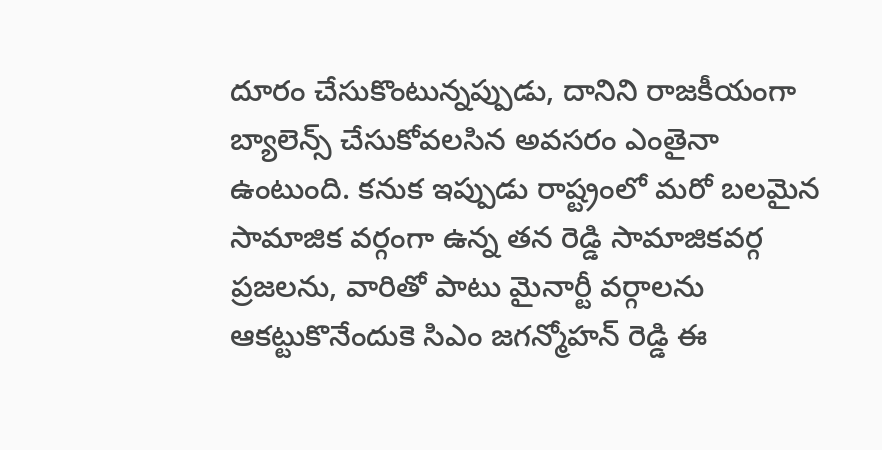దూరం చేసుకొంటున్నప్పుడు, దానిని రాజకీయంగా బ్యాలెన్స్ చేసుకోవలసిన అవసరం ఎంతైనా ఉంటుంది. కనుక ఇప్పుడు రాష్ట్రంలో మరో బలమైన సామాజిక వర్గంగా ఉన్న తన రెడ్డి సామాజికవర్గ ప్రజలను, వారితో పాటు మైనార్టీ వర్గాలను ఆకట్టుకొనేందుకె సిఎం జగన్మోహన్ రెడ్డి ఈ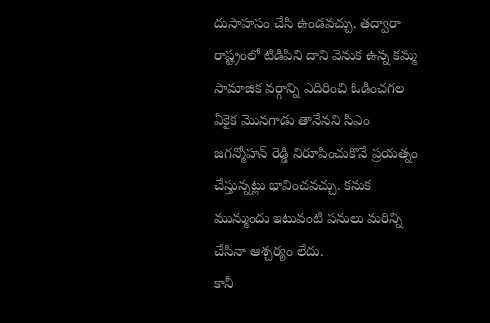దుసాహసం చేసి ఉండవచ్చు. తద్వారా రాష్ట్రంలో టిడిపిని దాని వెనుక ఉన్న కమ్మ సామాజిక వర్గాన్ని ఎదిరించి ఓడించగల ఏకైక మొనగాడు తానేనని సిఎం జగన్మోహన్ రెడ్డి నిరూపించుకొనే ప్రయత్నం చేస్తున్నట్లు భావించవచ్చు. కనుక మున్ముందు ఇటువంటి పనులు మరిన్ని చేసినా ఆశ్చర్యం లేదు.
కానీ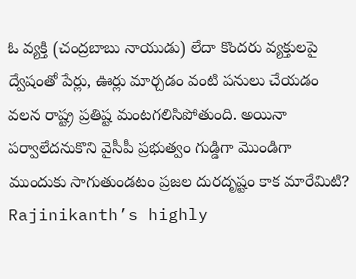ఓ వ్యక్తి (చంద్రబాబు నాయుడు) లేదా కొందరు వ్యక్తులపై ద్వేషంతో పేర్లు, ఊర్లు మార్చడం వంటి పనులు చేయడం వలన రాష్ట్ర ప్రతిష్ట మంటగలిసిపోతుంది. అయినా పర్వాలేదనుకొని వైసీపీ ప్రభుత్వం గుడ్డిగా మొండిగా ముందుకు సాగుతుండటం ప్రజల దురదృష్టం కాక మారేమిటి?
Rajinikanth’s highly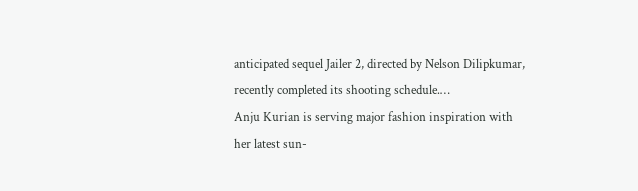anticipated sequel Jailer 2, directed by Nelson Dilipkumar, recently completed its shooting schedule.…
Anju Kurian is serving major fashion inspiration with her latest sun-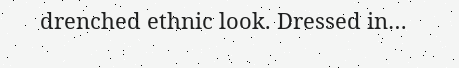drenched ethnic look. Dressed in…